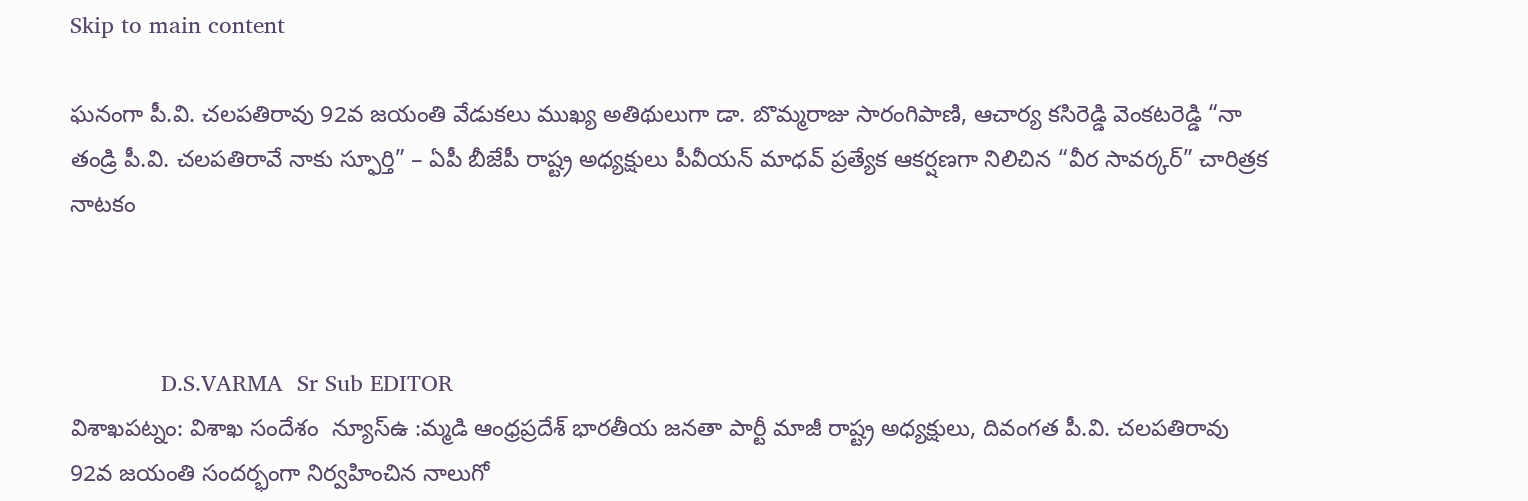Skip to main content

ఘనంగా పీ.వి. చలపతిరావు 92వ జయంతి వేడుకలు ముఖ్య అతిథులుగా డా. బొమ్మరాజు సారంగిపాణి, ఆచార్య కసిరెడ్డి వెంకటరెడ్డి “నా తండ్రి పీ.వి. చలపతిరావే నాకు స్ఫూర్తి” – ఏపీ బీజేపీ రాష్ట్ర అధ్యక్షులు పీవీయన్ మాధవ్ ప్రత్యేక ఆకర్షణగా నిలిచిన “వీర సావర్కర్” చారిత్రక నాటకం



             D.S.VARMA  Sr Sub EDITOR
విశాఖపట్నం: విశాఖ సందేశం  న్యూస్ఉ :మ్మడి ఆంధ్రప్రదేశ్ భారతీయ జనతా పార్టీ మాజీ రాష్ట్ర అధ్యక్షులు, దివంగత పీ.వి. చలపతిరావు 92వ జయంతి సందర్భంగా నిర్వహించిన నాలుగో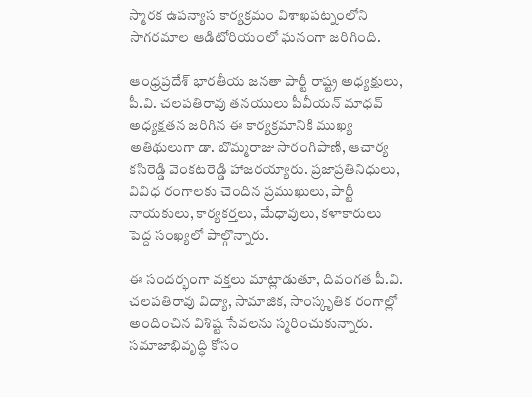స్మారక ఉపన్యాస కార్యక్రమం విశాఖపట్నంలోని సాగరమాల ఆడిటోరియంలో ఘనంగా జరిగింది.

ఆంధ్రప్రదేశ్ భారతీయ జనతా పార్టీ రాష్ట్ర అధ్యక్షులు, పీ.వి. చలపతిరావు తనయులు పీవీయన్ మాధవ్ అధ్యక్షతన జరిగిన ఈ కార్యక్రమానికి ముఖ్య అతిథులుగా డా. బొమ్మరాజు సారంగిపాణి, ఆచార్య కసిరెడ్డి వెంకటరెడ్డి హాజరయ్యారు. ప్రజాప్రతినిధులు, వివిధ రంగాలకు చెందిన ప్రముఖులు, పార్టీ నాయకులు, కార్యకర్తలు, మేధావులు, కళాకారులు పెద్ద సంఖ్యలో పాల్గొన్నారు.

ఈ సందర్భంగా వక్తలు మాట్లాడుతూ, దివంగత పీ.వి. చలపతిరావు విద్యా, సామాజిక, సాంస్కృతిక రంగాల్లో అందించిన విశిష్ట సేవలను స్మరించుకున్నారు. సమాజాభివృద్ధి కోసం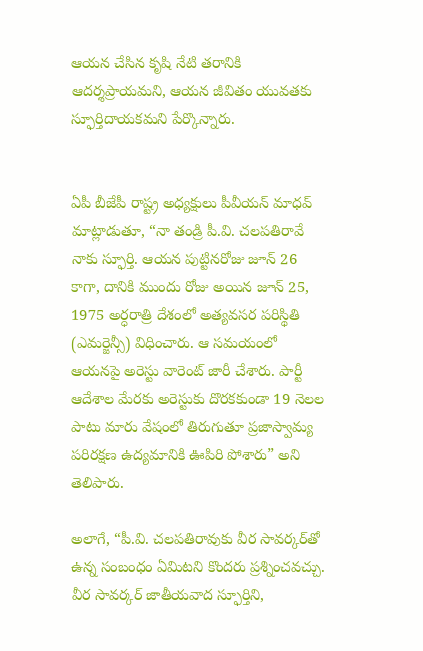ఆయన చేసిన కృషి నేటి తరానికి ఆదర్శప్రాయమని, ఆయన జీవితం యువతకు స్ఫూర్తిదాయకమని పేర్కొన్నారు.


ఏపీ బీజేపీ రాష్ట్ర అధ్యక్షులు పీవీయన్ మాధవ్ మాట్లాడుతూ, “నా తండ్రి పీ.వి. చలపతిరావే నాకు స్ఫూర్తి. ఆయన పుట్టినరోజు జూన్ 26 కాగా, దానికి ముందు రోజు అయిన జూన్ 25, 1975 అర్ధరాత్రి దేశంలో అత్యవసర పరిస్థితి (ఎమర్జెన్సీ) విధించారు. ఆ సమయంలో ఆయనపై అరెస్టు వారెంట్ జారీ చేశారు. పార్టీ ఆదేశాల మేరకు అరెస్టుకు దొరకకుండా 19 నెలల పాటు మారు వేషంలో తిరుగుతూ ప్రజాస్వామ్య పరిరక్షణ ఉద్యమానికి ఊపిరి పోశారు” అని తెలిపారు.

అలాగే, “పీ.వి. చలపతిరావుకు వీర సావర్కర్‌తో ఉన్న సంబంధం ఏమిటని కొందరు ప్రశ్నించవచ్చు. వీర సావర్కర్ జాతీయవాద స్ఫూర్తిని,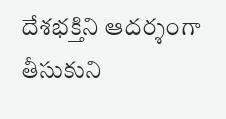దేశభక్తిని ఆదర్శంగా తీసుకుని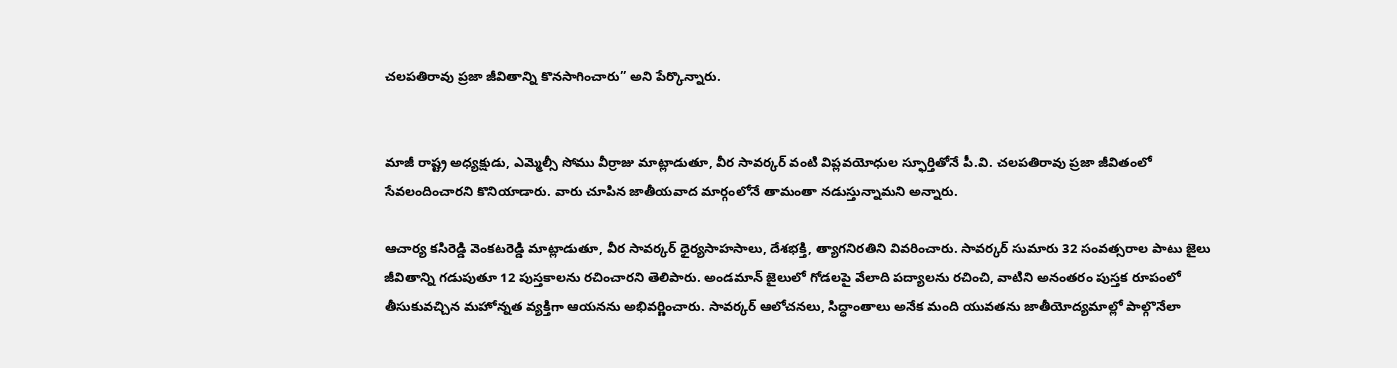చలపతిరావు ప్రజా జీవితాన్ని కొనసాగించారు” అని పేర్కొన్నారు.


మాజీ రాష్ట్ర అధ్యక్షుడు, ఎమ్మెల్సీ సోము వీర్రాజు మాట్లాడుతూ, వీర సావర్కర్ వంటి విప్లవయోధుల స్ఫూర్తితోనే పీ.వి. చలపతిరావు ప్రజా జీవితంలో సేవలందించారని కొనియాడారు. వారు చూపిన జాతీయవాద మార్గంలోనే తామంతా నడుస్తున్నామని అన్నారు.

ఆచార్య కసిరెడ్డి వెంకటరెడ్డి మాట్లాడుతూ, వీర సావర్కర్ ధైర్యసాహసాలు, దేశభక్తి, త్యాగనిరతిని వివరించారు. సావర్కర్ సుమారు 32 సంవత్సరాల పాటు జైలు జీవితాన్ని గడుపుతూ 12 పుస్తకాలను రచించారని తెలిపారు. అండమాన్ జైలులో గోడలపై వేలాది పద్యాలను రచించి, వాటిని అనంతరం పుస్తక రూపంలో తీసుకువచ్చిన మహోన్నత వ్యక్తిగా ఆయనను అభివర్ణించారు. సావర్కర్ ఆలోచనలు, సిద్ధాంతాలు అనేక మంది యువతను జాతీయోద్యమాల్లో పాల్గొనేలా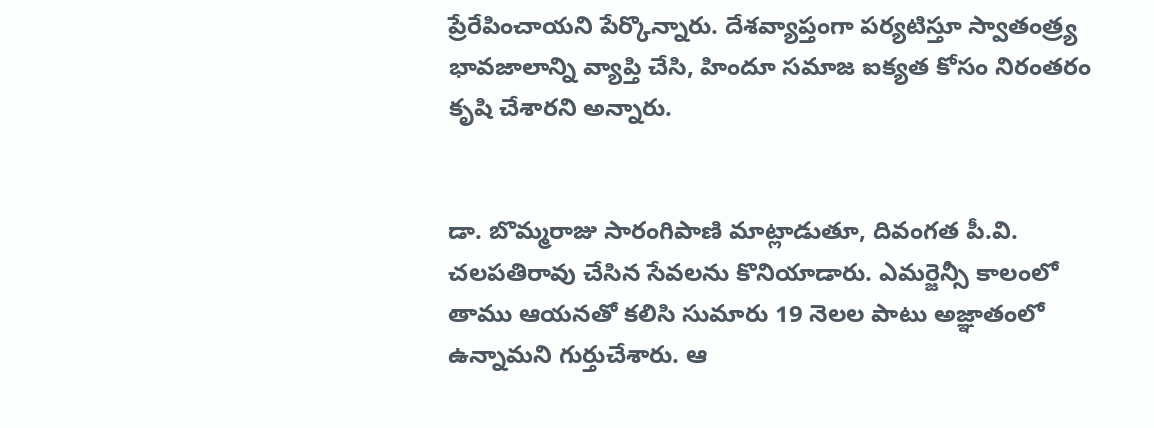ప్రేరేపించాయని పేర్కొన్నారు. దేశవ్యాప్తంగా పర్యటిస్తూ స్వాతంత్ర్య భావజాలాన్ని వ్యాప్తి చేసి, హిందూ సమాజ ఐక్యత కోసం నిరంతరం కృషి చేశారని అన్నారు.


డా. బొమ్మరాజు సారంగిపాణి మాట్లాడుతూ, దివంగత పీ.వి. చలపతిరావు చేసిన సేవలను కొనియాడారు. ఎమర్జెన్సీ కాలంలో తాము ఆయనతో కలిసి సుమారు 19 నెలల పాటు అజ్ఞాతంలో ఉన్నామని గుర్తుచేశారు. ఆ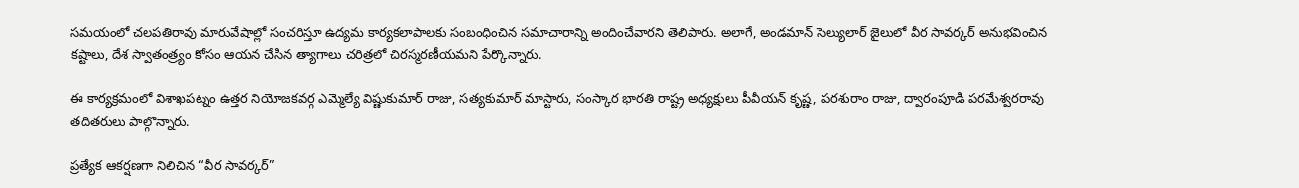సమయంలో చలపతిరావు మారువేషాల్లో సంచరిస్తూ ఉద్యమ కార్యకలాపాలకు సంబంధించిన సమాచారాన్ని అందించేవారని తెలిపారు. అలాగే, అండమాన్ సెల్యులార్ జైలులో వీర సావర్కర్ అనుభవించిన కష్టాలు, దేశ స్వాతంత్ర్యం కోసం ఆయన చేసిన త్యాగాలు చరిత్రలో చిరస్మరణీయమని పేర్కొన్నారు.

ఈ కార్యక్రమంలో విశాఖపట్నం ఉత్తర నియోజకవర్గ ఎమ్మెల్యే విష్ణుకుమార్ రాజు, సత్యకుమార్ మాస్టారు, సంస్కార భారతి రాష్ట్ర అధ్యక్షులు పీవీయన్ కృష్ణ, పరశురాం రాజు, ద్వారంపూడి పరమేశ్వరరావు తదితరులు పాల్గొన్నారు.

ప్రత్యేక ఆకర్షణగా నిలిచిన “వీర సావర్కర్”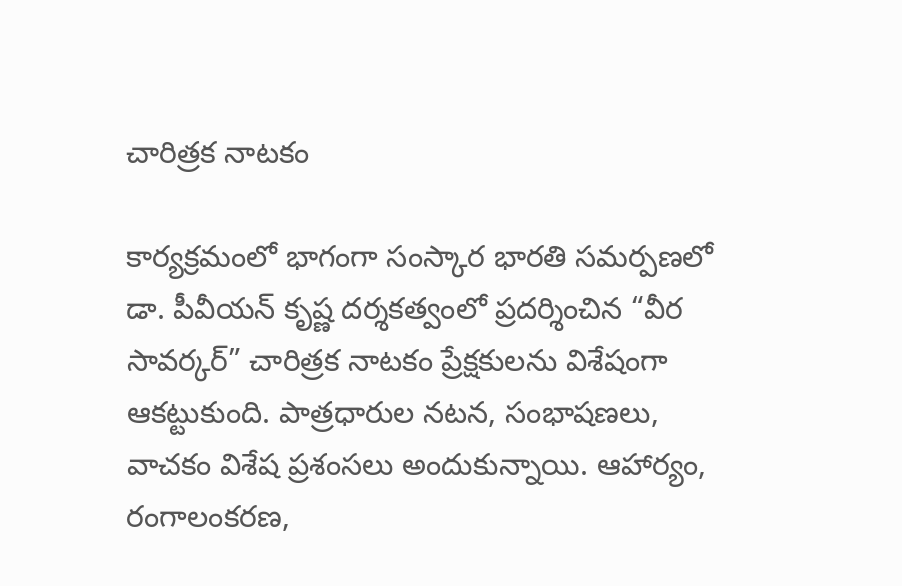చారిత్రక నాటకం

కార్యక్రమంలో భాగంగా సంస్కార భారతి సమర్పణలో డా. పీవీయన్ కృష్ణ దర్శకత్వంలో ప్రదర్శించిన “వీర సావర్కర్” చారిత్రక నాటకం ప్రేక్షకులను విశేషంగా ఆకట్టుకుంది. పాత్రధారుల నటన, సంభాషణలు, వాచకం విశేష ప్రశంసలు అందుకున్నాయి. ఆహార్యం, రంగాలంకరణ,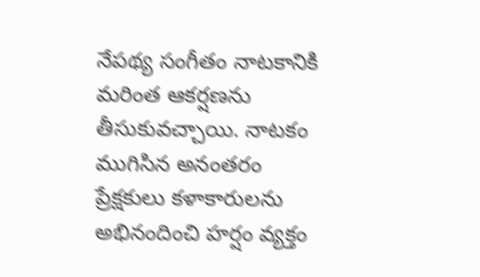నేపథ్య సంగీతం నాటకానికి మరింత ఆకర్షణను తీసుకువచ్చాయి. నాటకం ముగిసిన అనంతరం ప్రేక్షకులు కళాకారులను అభినందించి హర్షం వ్యక్తం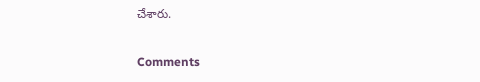చేశారు.

Comments